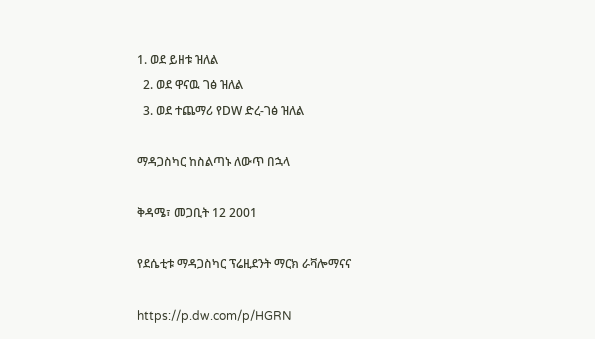1. ወደ ይዘቱ ዝለል
  2. ወደ ዋናዉ ገፅ ዝለል
  3. ወደ ተጨማሪ የDW ድረ-ገፅ ዝለል

ማዳጋስካር ከስልጣኑ ለውጥ በኋላ

ቅዳሜ፣ መጋቢት 12 2001

የደሴቲቱ ማዳጋስካር ፕሬዚደንት ማርክ ራቫሎማናና

https://p.dw.com/p/HGRN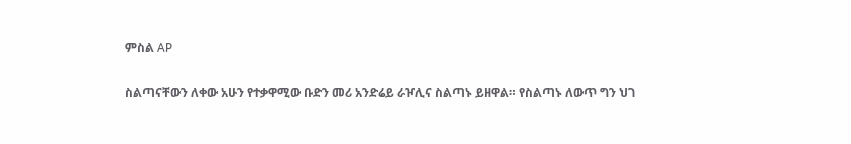ምስል AP

ስልጣናቸውን ለቀው አሁን የተቃዋሚው ቡድን መሪ አንድሬይ ራዦሊና ስልጣኑ ይዘዋል። የስልጣኑ ለውጥ ግን ህገ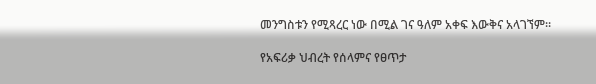መንግስቱን የሚጻረር ነው በሚል ገና ዓለም አቀፍ እውቅና አላገኘም።

የአፍሪቃ ህብረት የሰላምና የፀጥታ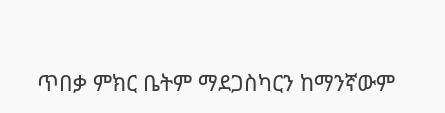ጥበቃ ምክር ቤትም ማደጋስካርን ከማንኛውም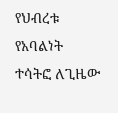የህብረቱ የአባልነት ተሳትፎ ለጊዜው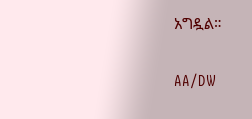አግዷል።

AA/DW